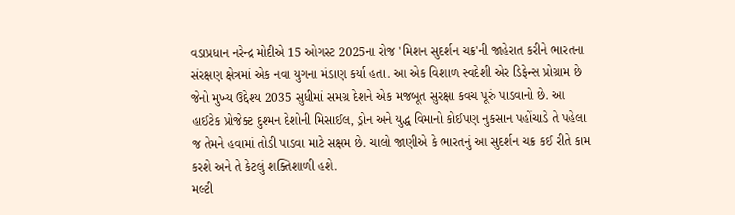વડાપ્રધાન નરેન્દ્ર મોદીએ 15 ઓગસ્ટ 2025ના રોજ 'મિશન સુદર્શન ચક્ર'ની જાહેરાત કરીને ભારતના સંરક્ષણ ક્ષેત્રમાં એક નવા યુગના મંડાણ કર્યા હતા. આ એક વિશાળ સ્વદેશી એર ડિફેન્સ પ્રોગ્રામ છે જેનો મુખ્ય ઉદ્દેશ્ય 2035 સુધીમાં સમગ્ર દેશને એક મજબૂત સુરક્ષા કવચ પૂરું પાડવાનો છે. આ હાઈટેક પ્રોજેક્ટ દુશ્મન દેશોની મિસાઈલ, ડ્રોન અને યુદ્ધ વિમાનો કોઈપણ નુકસાન પહોંચાડે તે પહેલા જ તેમને હવામાં તોડી પાડવા માટે સક્ષમ છે. ચાલો જાણીએ કે ભારતનું આ સુદર્શન ચક્ર કઈ રીતે કામ કરશે અને તે કેટલું શક્તિશાળી હશે.
મલ્ટી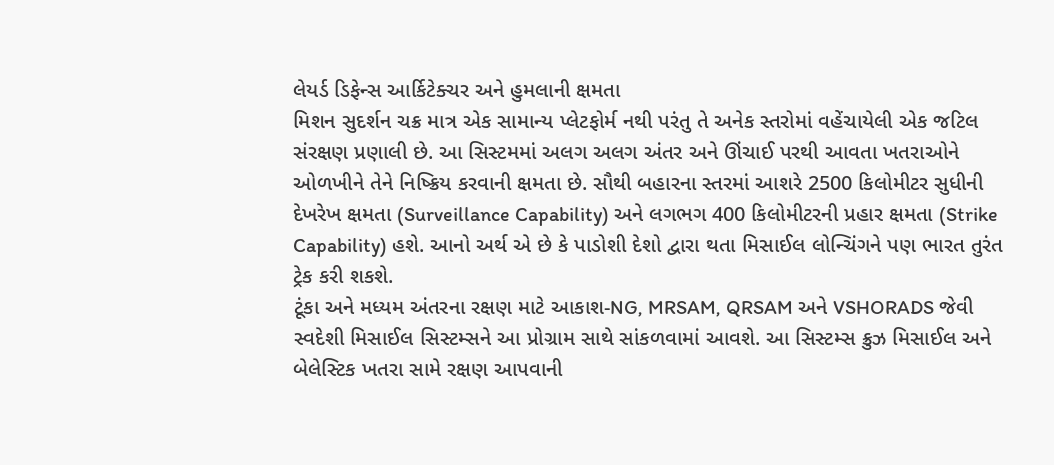લેયર્ડ ડિફેન્સ આર્કિટેક્ચર અને હુમલાની ક્ષમતા
મિશન સુદર્શન ચક્ર માત્ર એક સામાન્ય પ્લેટફોર્મ નથી પરંતુ તે અનેક સ્તરોમાં વહેંચાયેલી એક જટિલ સંરક્ષણ પ્રણાલી છે. આ સિસ્ટમમાં અલગ અલગ અંતર અને ઊંચાઈ પરથી આવતા ખતરાઓને ઓળખીને તેને નિષ્ક્રિય કરવાની ક્ષમતા છે. સૌથી બહારના સ્તરમાં આશરે 2500 કિલોમીટર સુધીની દેખરેખ ક્ષમતા (Surveillance Capability) અને લગભગ 400 કિલોમીટરની પ્રહાર ક્ષમતા (Strike Capability) હશે. આનો અર્થ એ છે કે પાડોશી દેશો દ્વારા થતા મિસાઈલ લોન્ચિંગને પણ ભારત તુરંત ટ્રેક કરી શકશે.
ટૂંકા અને મધ્યમ અંતરના રક્ષણ માટે આકાશ-NG, MRSAM, QRSAM અને VSHORADS જેવી સ્વદેશી મિસાઈલ સિસ્ટમ્સને આ પ્રોગ્રામ સાથે સાંકળવામાં આવશે. આ સિસ્ટમ્સ ક્રુઝ મિસાઈલ અને બેલેસ્ટિક ખતરા સામે રક્ષણ આપવાની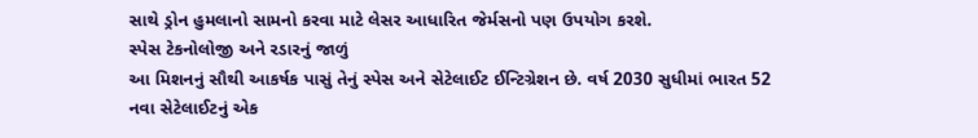સાથે ડ્રોન હુમલાનો સામનો કરવા માટે લેસર આધારિત જેર્મસનો પણ ઉપયોગ કરશે.
સ્પેસ ટેકનોલોજી અને રડારનું જાળું
આ મિશનનું સૌથી આકર્ષક પાસું તેનું સ્પેસ અને સેટેલાઈટ ઈન્ટિગ્રેશન છે. વર્ષ 2030 સુધીમાં ભારત 52 નવા સેટેલાઈટનું એક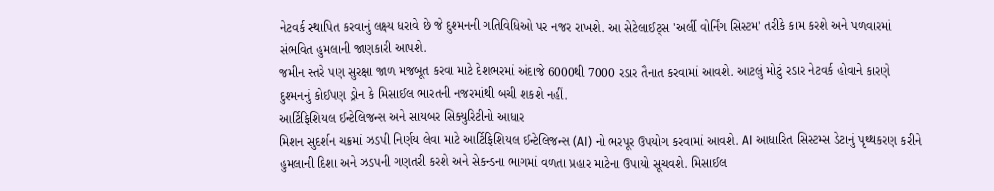નેટવર્ક સ્થાપિત કરવાનું લક્ષ્ય ધરાવે છે જે દુશ્મનની ગતિવિધિઓ પર નજર રાખશે. આ સેટેલાઈટ્સ 'અર્લી વોર્નિંગ સિસ્ટમ' તરીકે કામ કરશે અને પળવારમાં સંભવિત હુમલાની જાણકારી આપશે.
જમીન સ્તરે પણ સુરક્ષા જાળ મજબૂત કરવા માટે દેશભરમાં અંદાજે 6000થી 7000 રડાર તૈનાત કરવામાં આવશે. આટલું મોટું રડાર નેટવર્ક હોવાને કારણે દુશ્મનનું કોઈપણ ડ્રોન કે મિસાઈલ ભારતની નજરમાંથી બચી શકશે નહીં.
આર્ટિફિશિયલ ઈન્ટેલિજન્સ અને સાયબર સિક્યુરિટીનો આધાર
મિશન સુદર્શન ચક્રમાં ઝડપી નિર્ણય લેવા માટે આર્ટિફિશિયલ ઈન્ટેલિજન્સ (AI) નો ભરપૂર ઉપયોગ કરવામાં આવશે. AI આધારિત સિસ્ટમ્સ ડેટાનું પૃથ્થકરણ કરીને હુમલાની દિશા અને ઝડપની ગણતરી કરશે અને સેકન્ડના ભાગમાં વળતા પ્રહાર માટેના ઉપાયો સૂચવશે. મિસાઈલ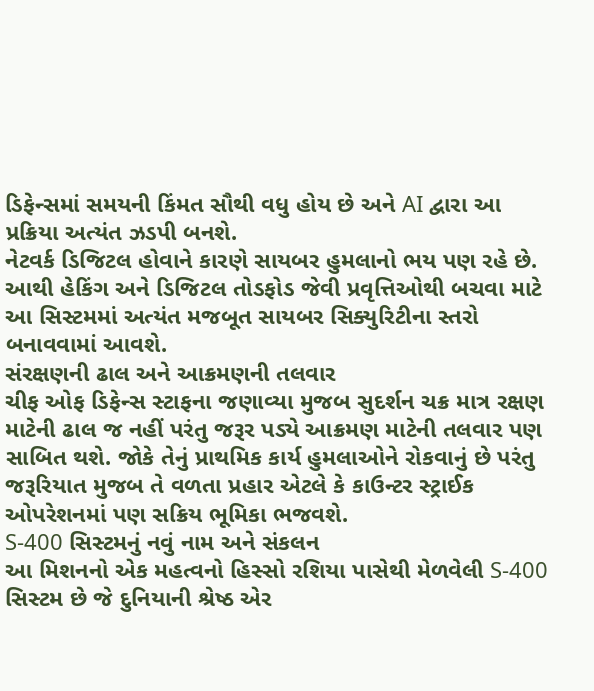ડિફેન્સમાં સમયની કિંમત સૌથી વધુ હોય છે અને AI દ્વારા આ પ્રક્રિયા અત્યંત ઝડપી બનશે.
નેટવર્ક ડિજિટલ હોવાને કારણે સાયબર હુમલાનો ભય પણ રહે છે. આથી હેકિંગ અને ડિજિટલ તોડફોડ જેવી પ્રવૃત્તિઓથી બચવા માટે આ સિસ્ટમમાં અત્યંત મજબૂત સાયબર સિક્યુરિટીના સ્તરો બનાવવામાં આવશે.
સંરક્ષણની ઢાલ અને આક્રમણની તલવાર
ચીફ ઓફ ડિફેન્સ સ્ટાફના જણાવ્યા મુજબ સુદર્શન ચક્ર માત્ર રક્ષણ માટેની ઢાલ જ નહીં પરંતુ જરૂર પડ્યે આક્રમણ માટેની તલવાર પણ સાબિત થશે. જોકે તેનું પ્રાથમિક કાર્ય હુમલાઓને રોકવાનું છે પરંતુ જરૂરિયાત મુજબ તે વળતા પ્રહાર એટલે કે કાઉન્ટર સ્ટ્રાઈક ઓપરેશનમાં પણ સક્રિય ભૂમિકા ભજવશે.
S-400 સિસ્ટમનું નવું નામ અને સંકલન
આ મિશનનો એક મહત્વનો હિસ્સો રશિયા પાસેથી મેળવેલી S-400 સિસ્ટમ છે જે દુનિયાની શ્રેષ્ઠ એર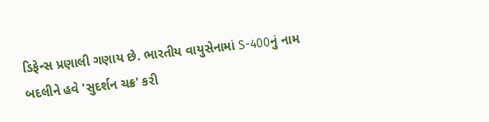ડિફેન્સ પ્રણાલી ગણાય છે. ભારતીય વાયુસેનામાં S-400નું નામ બદલીને હવે 'સુદર્શન ચક્ર' કરી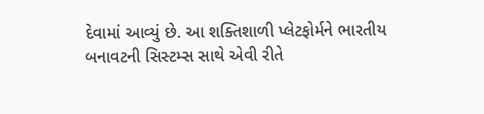દેવામાં આવ્યું છે. આ શક્તિશાળી પ્લેટફોર્મને ભારતીય બનાવટની સિસ્ટમ્સ સાથે એવી રીતે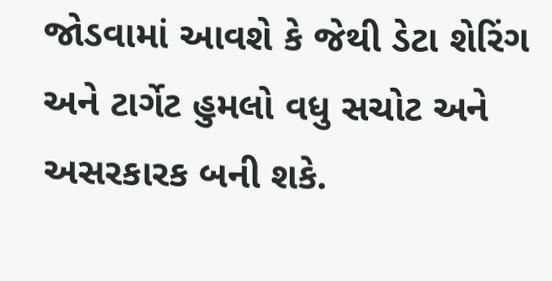જોડવામાં આવશે કે જેથી ડેટા શેરિંગ અને ટાર્ગેટ હુમલો વધુ સચોટ અને અસરકારક બની શકે.